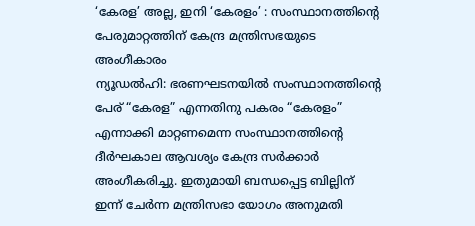‘കേരള’ അല്ല, ഇനി ‘കേരളം’ : സംസ്ഥാനത്തിന്റെ പേരുമാറ്റത്തിന് കേന്ദ്ര മന്ത്രിസഭയുടെ അംഗീകാരം
ന്യൂഡൽഹി: ഭരണഘടനയിൽ സംസ്ഥാനത്തിന്റെ പേര് “കേരള” എന്നതിനു പകരം “കേരളം” എന്നാക്കി മാറ്റണമെന്ന സംസ്ഥാനത്തിന്റെ ദീർഘകാല ആവശ്യം കേന്ദ്ര സർക്കാർ അംഗീകരിച്ചു. ഇതുമായി ബന്ധപ്പെട്ട ബില്ലിന് ഇന്ന് ചേർന്ന മന്ത്രിസഭാ യോഗം അനുമതി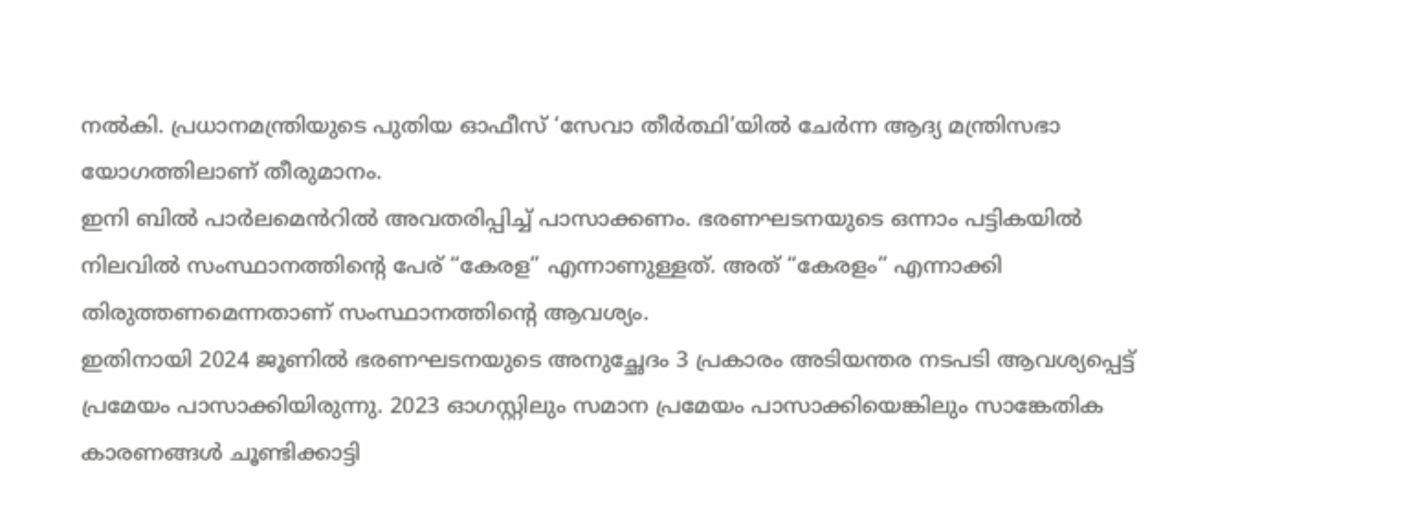നൽകി. പ്രധാനമന്ത്രിയുടെ പുതിയ ഓഫീസ് ‘സേവാ തീർത്ഥി’യിൽ ചേർന്ന ആദ്യ മന്ത്രിസഭാ യോഗത്തിലാണ് തീരുമാനം.
ഇനി ബിൽ പാർലമെൻറിൽ അവതരിപ്പിച്ച് പാസാക്കണം. ഭരണഘടനയുടെ ഒന്നാം പട്ടികയിൽ നിലവിൽ സംസ്ഥാനത്തിന്റെ പേര് “കേരള” എന്നാണുള്ളത്. അത് “കേരളം” എന്നാക്കി തിരുത്തണമെന്നതാണ് സംസ്ഥാനത്തിന്റെ ആവശ്യം.
ഇതിനായി 2024 ജൂണിൽ ഭരണഘടനയുടെ അനുച്ഛേദം 3 പ്രകാരം അടിയന്തര നടപടി ആവശ്യപ്പെട്ട് പ്രമേയം പാസാക്കിയിരുന്നു. 2023 ഓഗസ്റ്റിലും സമാന പ്രമേയം പാസാക്കിയെങ്കിലും സാങ്കേതിക കാരണങ്ങൾ ചൂണ്ടിക്കാട്ടി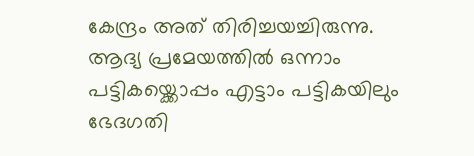കേന്ദ്രം അത് തിരിച്ചയച്ചിരുന്നു. ആദ്യ പ്രമേയത്തിൽ ഒന്നാം പട്ടികയ്ക്കൊപ്പം എട്ടാം പട്ടികയിലും ഭേദഗതി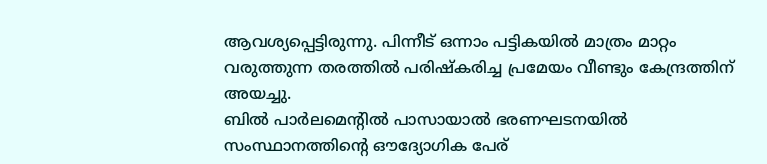ആവശ്യപ്പെട്ടിരുന്നു. പിന്നീട് ഒന്നാം പട്ടികയിൽ മാത്രം മാറ്റം വരുത്തുന്ന തരത്തിൽ പരിഷ്കരിച്ച പ്രമേയം വീണ്ടും കേന്ദ്രത്തിന് അയച്ചു.
ബിൽ പാർലമെന്റിൽ പാസായാൽ ഭരണഘടനയിൽ സംസ്ഥാനത്തിന്റെ ഔദ്യോഗിക പേര്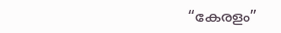“കേരളം”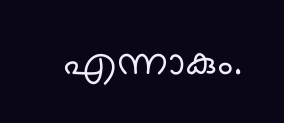എന്നാകും.